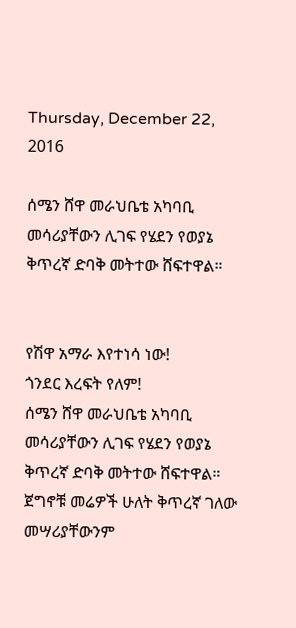Thursday, December 22, 2016

ሰሜን ሸዋ መራህቤቴ አካባቢ መሳሪያቸውን ሊገፍ የሄደን የወያኔ ቅጥረኛ ድባቅ መትተው ሸፍተዋል።


የሽዋ አማራ እየተነሳ ነው!
ጎንደር እረፍት የለም!
ሰሜን ሸዋ መራህቤቴ አካባቢ መሳሪያቸውን ሊገፍ የሄደን የወያኔ ቅጥረኛ ድባቅ መትተው ሸፍተዋል። ጀግኖቹ መሬዎች ሁለት ቅጥረኛ ገለው መሣሪያቸውንም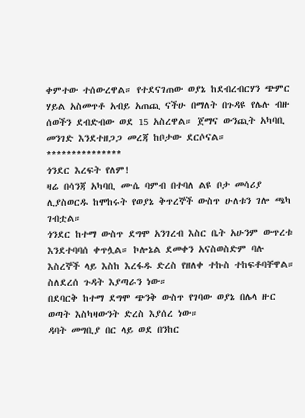ቀምተው ተሰውረዋል። የተደናገጠው ወያኔ ከደብረብርሃን ጭምር ሃይል አስመጥቶ አብይ አጠጪ ናችሁ በማለት በጉዳዩ የሌሉ ብዙ ሰወችን ደብድብው ወደ 15 አስረዋል። ጀማና ውንጪት አካባቢ መንገድ እንደተዘጋጋ መረጃ ከቦታው ደርሶናል።
***************
ጎንደር እረፍት የለም!
ዛሬ በሳንጃ አካባቢ ሙሴ ባምብ በተባለ ልዩ ቦታ መሳሪያ ሊያስወርዱ ከሞከሩት የወያኔ ቅጥረኞች ውስጥ ሁለቱን ገሎ ጫካ ገብቷል።
ጎንደር ከተማ ውስጥ ደግሞ አንገረብ እስር ቤት አሁንም ውጥረቱ እንደተባባሰ ቀጥሏል። ኮሎኔል ደመቀን አናስወስድም ባሉ እስረኞች ላይ እስከ እረፋዱ ድረስ የዘለቀ ተኩስ ተከፍቶባቸዋል። ስለደረሰ ጉዳት እያጣራን ነው።
በደባርቅ ከተማ ደግሞ ጭንቅ ውስጥ የገባው ወያኔ በሌላ ዙር ወጣት እስካዛውንት ድረስ እያሰረ ነው።
ዳባት መግቢያ በር ላይ ወደ በንከር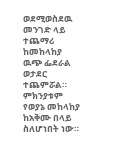ወደሚወስደዉ መንገድ ላይ ተጨማሪ ከመከላከያ ዉጭ ፌደራል ወታደር ተጨምሯል። ምክንያቱም የወያኔ መከላከያ ከአቅሙ በላይ ስለሆነበት ነው።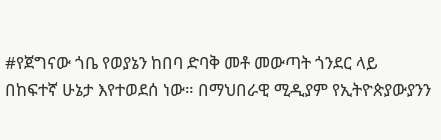#የጀግናው ጎቤ የወያኔን ከበባ ድባቅ መቶ መውጣት ጎንደር ላይ በከፍተኛ ሁኔታ እየተወደሰ ነው። በማህበራዊ ሚዲያም የኢትዮጵያውያንን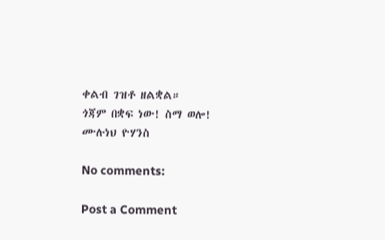ቀልብ ገዝቶ ዘልቋል።
ጎጃም በቋፍ ነው! ስማ ወሎ!
ሙሉነህ ዮሃንስ

No comments:

Post a Comment